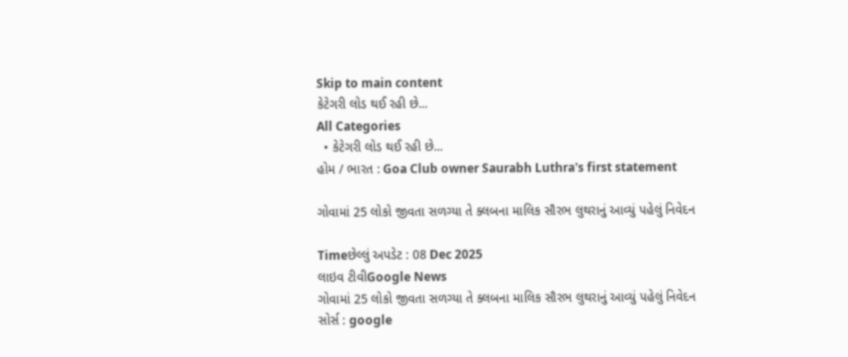Skip to main content
કેટેગરી લોડ થઈ રહી છે...
All Categories
  • કેટેગરી લોડ થઈ રહી છે...
હોમ / ભારત : Goa Club owner Saurabh Luthra's first statement

ગોવામાં 25 લોકો જીવતા સળગ્યા તે ક્લબના માલિક સૌરભ લુથરાનું આવ્યું પહેલું નિવેદન

Timeછેલ્લું અપડેટ : 08 Dec 2025
લાઇવ ટીવીGoogle News
ગોવામાં 25 લોકો જીવતા સળગ્યા તે ક્લબના માલિક સૌરભ લુથરાનું આવ્યું પહેલું નિવેદન
સોર્સ : google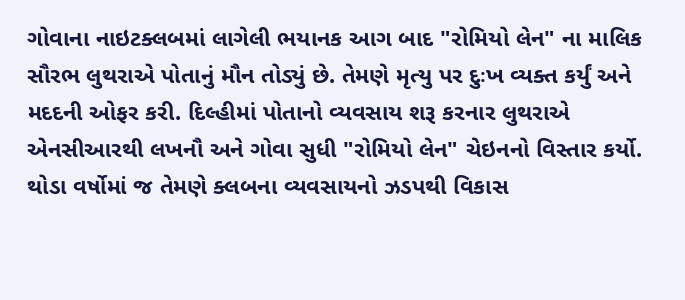ગોવાના નાઇટક્લબમાં લાગેલી ભયાનક આગ બાદ "રોમિયો લેન" ના માલિક સૌરભ લુથરાએ પોતાનું મૌન તોડ્યું છે. તેમણે મૃત્યુ પર દુઃખ વ્યક્ત કર્યું અને મદદની ઓફર કરી. દિલ્હીમાં પોતાનો વ્યવસાય શરૂ કરનાર લુથરાએ એનસીઆરથી લખનૌ અને ગોવા સુધી "રોમિયો લેન" ચેઇનનો વિસ્તાર કર્યો. થોડા વર્ષોમાં જ તેમણે ક્લબના વ્યવસાયનો ઝડપથી વિકાસ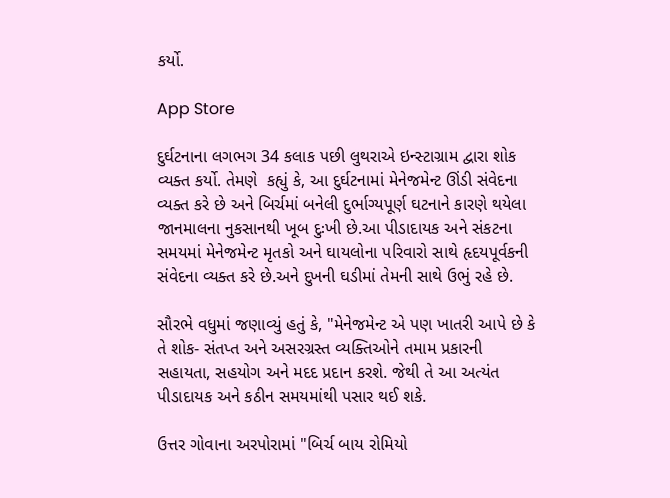કર્યો.

App Store

દુર્ઘટનાના લગભગ 34 કલાક પછી લુથરાએ ઇન્સ્ટાગ્રામ દ્વારા શોક વ્યક્ત કર્યો. તેમણે  કહ્યું કે, આ દુર્ઘટનામાં મેનેજમેન્ટ ઊંડી સંવેદના વ્યક્ત કરે છે અને બિર્ચમાં બનેલી દુર્ભાગ્યપૂર્ણ ઘટનાને કારણે થયેલા જાનમાલના નુકસાનથી ખૂબ દુઃખી છે.આ પીડાદાયક અને સંકટના સમયમાં મેનેજમેન્ટ મૃતકો અને ઘાયલોના પરિવારો સાથે હૃદયપૂર્વકની સંવેદના વ્યક્ત કરે છે.અને દુખની ઘડીમાં તેમની સાથે ઉભું રહે છે.

સૌરભે વધુમાં જણાવ્યું હતું કે, "મેનેજમેન્ટ એ પણ ખાતરી આપે છે કે તે શોક- સંતપ્ત અને અસરગ્રસ્ત વ્યક્તિઓને તમામ પ્રકારની  સહાયતા, સહયોગ અને મદદ પ્રદાન કરશે. જેથી તે આ અત્યંત પીડાદાયક અને કઠીન સમયમાંથી પસાર થઈ શકે.

ઉત્તર ગોવાના અરપોરામાં "બિર્ચ બાય રોમિયો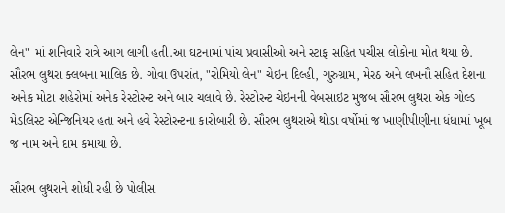લેન" માં શનિવારે રાત્રે આગ લાગી હતી.આ ઘટનામાં પાંચ પ્રવાસીઓ અને સ્ટાફ સહિત પચીસ લોકોના મોત થયા છે. સૌરભ લુથરા ક્લબના માલિક છે. ગોવા ઉપરાંત, "રોમિયો લેન" ચેઇન દિલ્હી, ગુરુગ્રામ, મેરઠ અને લખનૌ સહિત દેશના અનેક મોટા શહેરોમાં અનેક રેસ્ટોરન્ટ અને બાર ચલાવે છે. રેસ્ટોરન્ટ ચેઇનની વેબસાઇટ મુજબ સૌરભ લુથરા એક ગોલ્ડ મેડલિસ્ટ એન્જિનિયર હતા અને હવે રેસ્ટોરન્ટના કારોબારી છે. સૌરભ લુથરાએ થોડા વર્ષોમાં જ ખાણીપીણીના ધંધામાં ખૂબ જ નામ અને દામ કમાયા છે.

સૌરભ લુથરાને શોધી રહી છે પોલીસ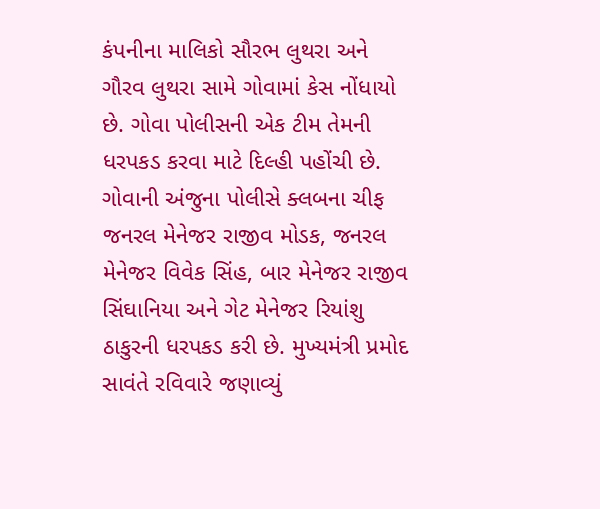કંપનીના માલિકો સૌરભ લુથરા અને ગૌરવ લુથરા સામે ગોવામાં કેસ નોંધાયો છે. ગોવા પોલીસની એક ટીમ તેમની ધરપકડ કરવા માટે દિલ્હી પહોંચી છે. ગોવાની અંજુના પોલીસે ક્લબના ચીફ જનરલ મેનેજર રાજીવ મોડક, જનરલ મેનેજર વિવેક સિંહ, બાર મેનેજર રાજીવ સિંઘાનિયા અને ગેટ મેનેજર રિયાંશુ ઠાકુરની ધરપકડ કરી છે. મુખ્યમંત્રી પ્રમોદ સાવંતે રવિવારે જણાવ્યું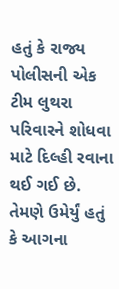હતું કે રાજ્ય પોલીસની એક ટીમ લુથરા પરિવારને શોધવા માટે દિલ્હી રવાના થઈ ગઈ છે. તેમણે ઉમેર્યું હતું કે આગના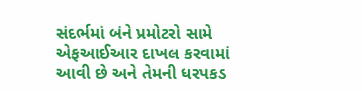સંદર્ભમાં બંને પ્રમોટરો સામે એફઆઈઆર દાખલ કરવામાં આવી છે અને તેમની ધરપકડ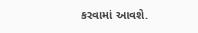કરવામાં આવશે.